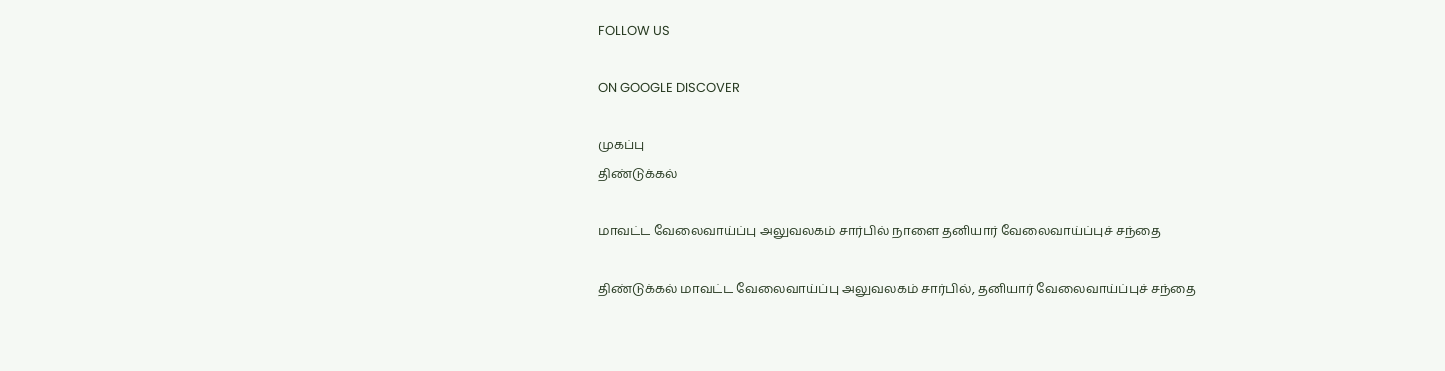FOLLOW US

ON GOOGLE DISCOVER

முகப்பு
திண்டுக்கல்

மாவட்ட வேலைவாய்ப்பு அலுவலகம் சார்பில் நாளை தனியார் வேலைவாய்ப்புச் சந்தை

திண்டுக்கல் மாவட்ட வேலைவாய்ப்பு அலுவலகம் சார்பில், தனியார் வேலைவாய்ப்புச் சந்தை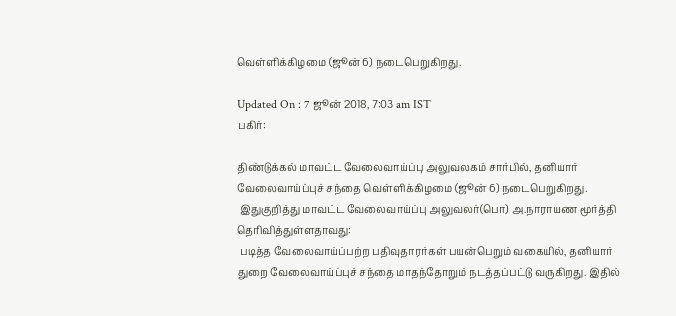வெள்ளிக்கிழமை (ஜூன் 6) நடைபெறுகிறது.

Updated On : 7 ஜூன் 2018, 7:03 am IST
பகிர்:

திண்டுக்கல் மாவட்ட வேலைவாய்ப்பு அலுவலகம் சார்பில், தனியார் வேலைவாய்ப்புச் சந்தை வெள்ளிக்கிழமை (ஜூன் 6) நடைபெறுகிறது.
 இதுகுறித்து மாவட்ட வேலைவாய்ப்பு அலுவலர்(பொ) அ.நாராயண மூர்த்தி தெரிவித்துள்ளதாவது:
 படித்த வேலைவாய்ப்பற்ற பதிவுதாரர்கள் பயன்பெறும் வகையில், தனியார் துறை வேலைவாய்ப்புச் சந்தை மாதந்தோறும் நடத்தப்பட்டு வருகிறது. இதில்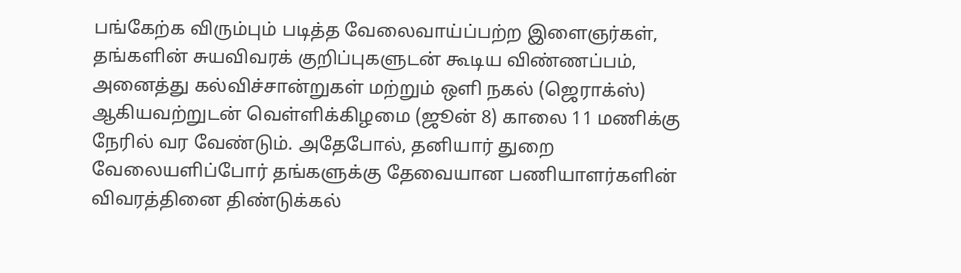பங்கேற்க விரும்பும் படித்த வேலைவாய்ப்பற்ற இளைஞர்கள், தங்களின் சுயவிவரக் குறிப்புகளுடன் கூடிய விண்ணப்பம், அனைத்து கல்விச்சான்றுகள் மற்றும் ஒளி நகல் (ஜெராக்ஸ்) ஆகியவற்றுடன் வெள்ளிக்கிழமை (ஜூன் 8) காலை 11 மணிக்கு நேரில் வர வேண்டும். அதேபோல், தனியார் துறை வேலையளிப்போர் தங்களுக்கு தேவையான பணியாளர்களின்  விவரத்தினை திண்டுக்கல்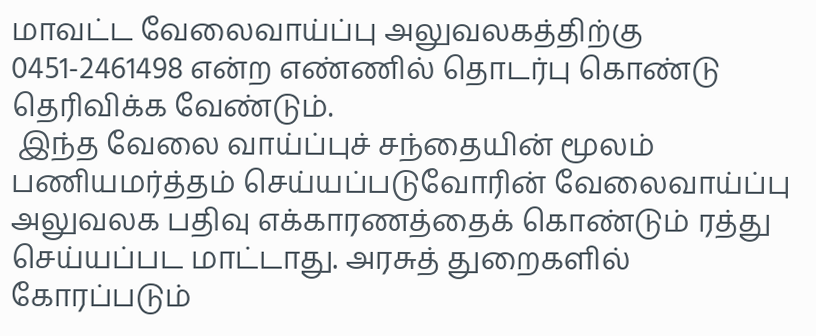மாவட்ட வேலைவாய்ப்பு அலுவலகத்திற்கு 0451-2461498 என்ற எண்ணில் தொடர்பு கொண்டு தெரிவிக்க வேண்டும்.
 இந்த வேலை வாய்ப்புச் சந்தையின் மூலம் பணியமர்த்தம் செய்யப்படுவோரின் வேலைவாய்ப்பு அலுவலக பதிவு எக்காரணத்தைக் கொண்டும் ரத்து செய்யப்பட மாட்டாது. அரசுத் துறைகளில் கோரப்படும்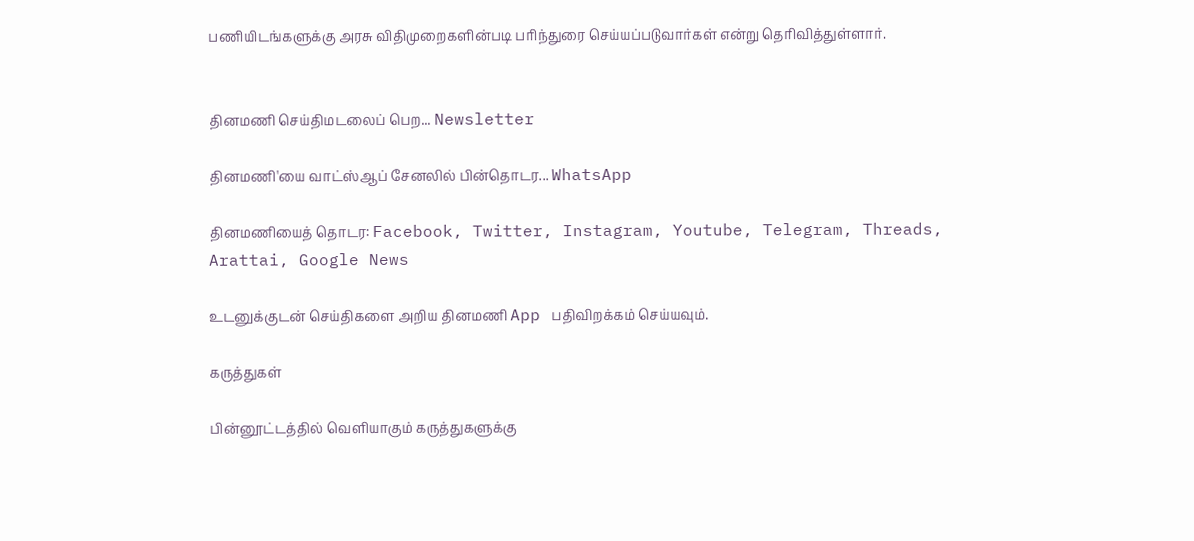பணியிடங்களுக்கு அரசு விதிமுறைகளின்படி பரிந்துரை செய்யப்படுவார்கள் என்று தெரிவித்துள்ளார்.


தினமணி செய்திமடலைப் பெற... Newsletter

தினமணி'யை வாட்ஸ்ஆப் சேனலில் பின்தொடர... WhatsApp

தினமணியைத் தொடர: Facebook, Twitter, Instagram, Youtube, Telegram, Threads, Arattai, Google News

உடனுக்குடன் செய்திகளை அறிய தினமணி App பதிவிறக்கம் செய்யவும்.

கருத்துகள்

பின்னூட்டத்தில் வெளியாகும் கருத்துகளுக்கு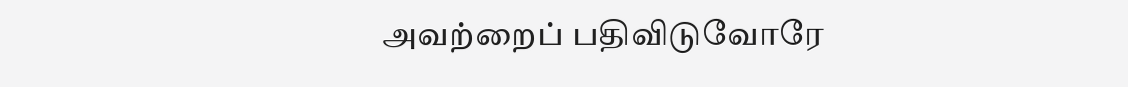அவற்றைப் பதிவிடுவோரே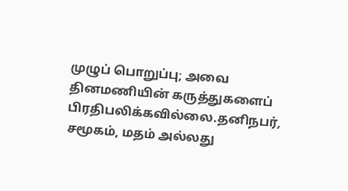முழுப் பொறுப்பு; அவை தினமணியின் கருத்துகளைப் பிரதிபலிக்கவில்லை.தனிநபர், சமூகம், மதம் அல்லது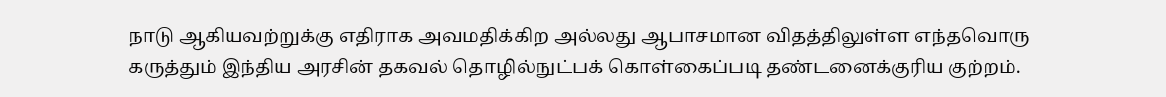நாடு ஆகியவற்றுக்கு எதிராக அவமதிக்கிற அல்லது ஆபாசமான விதத்திலுள்ள எந்தவொரு கருத்தும் இந்திய அரசின் தகவல் தொழில்நுட்பக் கொள்கைப்படி தண்டனைக்குரிய குற்றம்.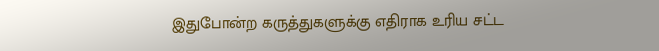இதுபோன்ற கருத்துகளுக்கு எதிராக உரிய சட்ட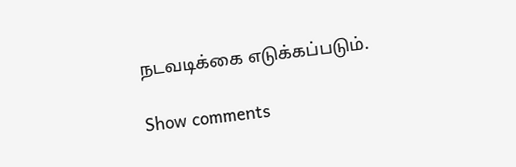நடவடிக்கை எடுக்கப்படும்.

Show comments